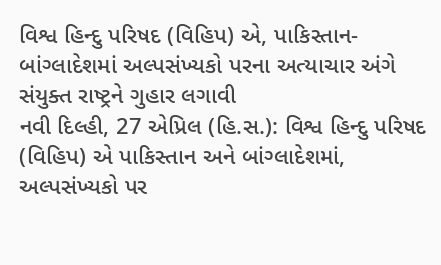વિશ્વ હિન્દુ પરિષદ (વિહિપ) એ, પાકિસ્તાન-બાંગ્લાદેશમાં અલ્પસંખ્યકો પરના અત્યાચાર અંગે સંયુક્ત રાષ્ટ્રને ગુહાર લગાવી
નવી દિલ્હી, 27 એપ્રિલ (હિ.સ.): વિશ્વ હિન્દુ પરિષદ (વિહિપ) એ પાકિસ્તાન અને બાંગ્લાદેશમાં, અલ્પસંખ્યકો પર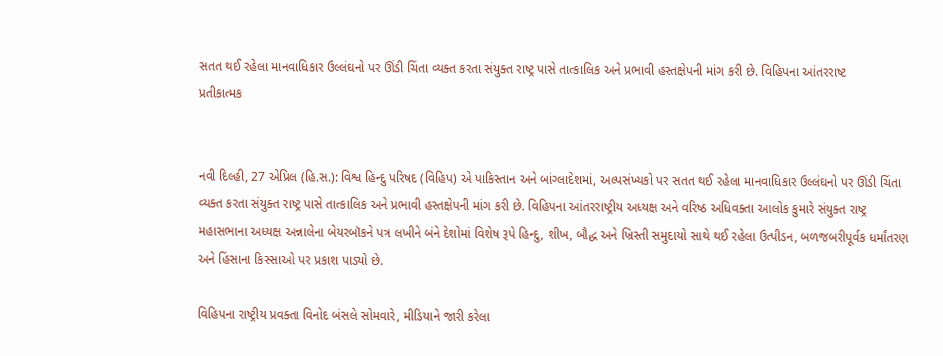સતત થઈ રહેલા માનવાધિકાર ઉલ્લંઘનો પર ઊંડી ચિંતા વ્યક્ત કરતા સંયુક્ત રાષ્ટ્ર પાસે તાત્કાલિક અને પ્રભાવી હસ્તક્ષેપની માંગ કરી છે. વિહિપના આંતરરાષ્ટ
પ્રતીકાત્મક


નવી દિલ્હી, 27 એપ્રિલ (હિ.સ.): વિશ્વ હિન્દુ પરિષદ (વિહિપ) એ પાકિસ્તાન અને બાંગ્લાદેશમાં, અલ્પસંખ્યકો પર સતત થઈ રહેલા માનવાધિકાર ઉલ્લંઘનો પર ઊંડી ચિંતા વ્યક્ત કરતા સંયુક્ત રાષ્ટ્ર પાસે તાત્કાલિક અને પ્રભાવી હસ્તક્ષેપની માંગ કરી છે. વિહિપના આંતરરાષ્ટ્રીય અધ્યક્ષ અને વરિષ્ઠ અધિવક્તા આલોક કુમારે સંયુક્ત રાષ્ટ્ર મહાસભાના અધ્યક્ષ અન્નાલેના બેયરબૉકને પત્ર લખીને બંને દેશોમાં વિશેષ રૂપે હિન્દુ, શીખ, બૌદ્ધ અને ખ્રિસ્તી સમુદાયો સાથે થઈ રહેલા ઉત્પીડન, બળજબરીપૂર્વક ધર્માંતરણ અને હિંસાના કિસ્સાઓ પર પ્રકાશ પાડ્યો છે.

વિહિપના રાષ્ટ્રીય પ્રવક્તા વિનોદ બંસલે સોમવારે, મીડિયાને જારી કરેલા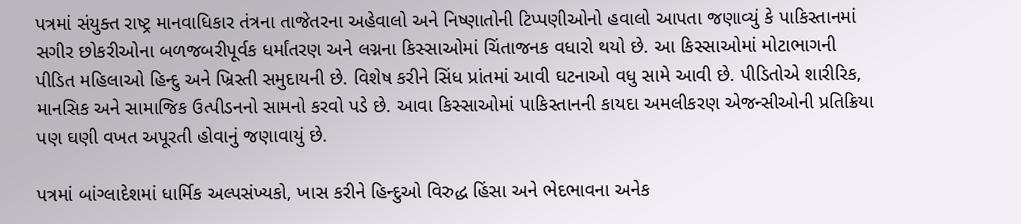પત્રમાં સંયુક્ત રાષ્ટ્ર માનવાધિકાર તંત્રના તાજેતરના અહેવાલો અને નિષ્ણાતોની ટિપ્પણીઓનો હવાલો આપતા જણાવ્યું કે પાકિસ્તાનમાં સગીર છોકરીઓના બળજબરીપૂર્વક ધર્માંતરણ અને લગ્નના કિસ્સાઓમાં ચિંતાજનક વધારો થયો છે. આ કિસ્સાઓમાં મોટાભાગની પીડિત મહિલાઓ હિન્દુ અને ખ્રિસ્તી સમુદાયની છે. વિશેષ કરીને સિંધ પ્રાંતમાં આવી ઘટનાઓ વધુ સામે આવી છે. પીડિતોએ શારીરિક, માનસિક અને સામાજિક ઉત્પીડનનો સામનો કરવો પડે છે. આવા કિસ્સાઓમાં પાકિસ્તાનની કાયદા અમલીકરણ એજન્સીઓની પ્રતિક્રિયા પણ ઘણી વખત અપૂરતી હોવાનું જણાવાયું છે.

પત્રમાં બાંગ્લાદેશમાં ધાર્મિક અલ્પસંખ્યકો, ખાસ કરીને હિન્દુઓ વિરુદ્ધ હિંસા અને ભેદભાવના અનેક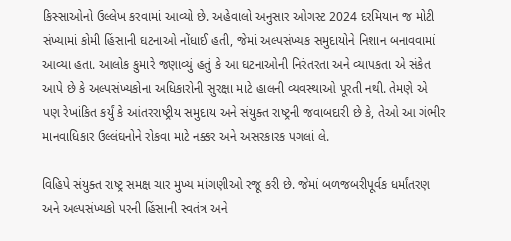કિસ્સાઓનો ઉલ્લેખ કરવામાં આવ્યો છે. અહેવાલો અનુસાર ઓગસ્ટ 2024 દરમિયાન જ મોટી સંખ્યામાં કોમી હિંસાની ઘટનાઓ નોંધાઈ હતી, જેમાં અલ્પસંખ્યક સમુદાયોને નિશાન બનાવવામાં આવ્યા હતા. આલોક કુમારે જણાવ્યું હતું કે આ ઘટનાઓની નિરંતરતા અને વ્યાપકતા એ સંકેત આપે છે કે અલ્પસંખ્યકોના અધિકારોની સુરક્ષા માટે હાલની વ્યવસ્થાઓ પૂરતી નથી. તેમણે એ પણ રેખાંકિત કર્યું કે આંતરરાષ્ટ્રીય સમુદાય અને સંયુક્ત રાષ્ટ્રની જવાબદારી છે કે, તેઓ આ ગંભીર માનવાધિકાર ઉલ્લંઘનોને રોકવા માટે નક્કર અને અસરકારક પગલાં લે.

વિહિપે સંયુક્ત રાષ્ટ્ર સમક્ષ ચાર મુખ્ય માંગણીઓ રજૂ કરી છે. જેમાં બળજબરીપૂર્વક ધર્માંતરણ અને અલ્પસંખ્યકો પરની હિંસાની સ્વતંત્ર અને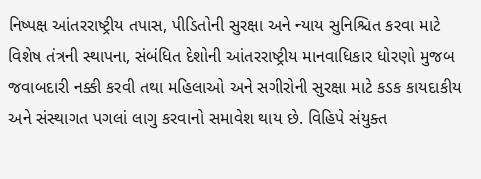નિષ્પક્ષ આંતરરાષ્ટ્રીય તપાસ, પીડિતોની સુરક્ષા અને ન્યાય સુનિશ્ચિત કરવા માટે વિશેષ તંત્રની સ્થાપના, સંબંધિત દેશોની આંતરરાષ્ટ્રીય માનવાધિકાર ધોરણો મુજબ જવાબદારી નક્કી કરવી તથા મહિલાઓ અને સગીરોની સુરક્ષા માટે કડક કાયદાકીય અને સંસ્થાગત પગલાં લાગુ કરવાનો સમાવેશ થાય છે. વિહિપે સંયુક્ત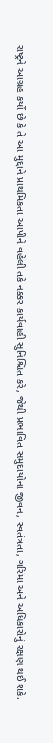રાષ્ટ્રને આગ્રહ કર્યો છે કે તે આ મુદ્દાને પ્રાથમિકતા આપીને વહેલી તકે નક્કર કાર્યવાહી સુનિશ્ચિત કરે, જેથી પ્રભાવિત સમુદાયોના જીવન, સ્વતંત્રતા, ગરિમા અને અધિકારોનું રક્ષણ થઈ શકે.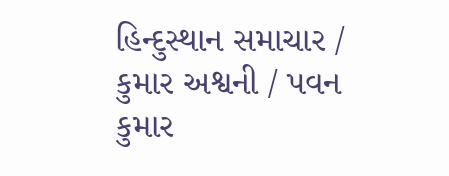હિન્દુસ્થાન સમાચાર / કુમાર અશ્વની / પવન કુમાર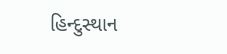હિન્દુસ્થાન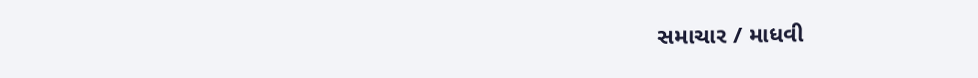સમાચાર / માધવી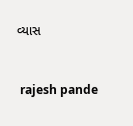વ્યાસ


 rajesh pande